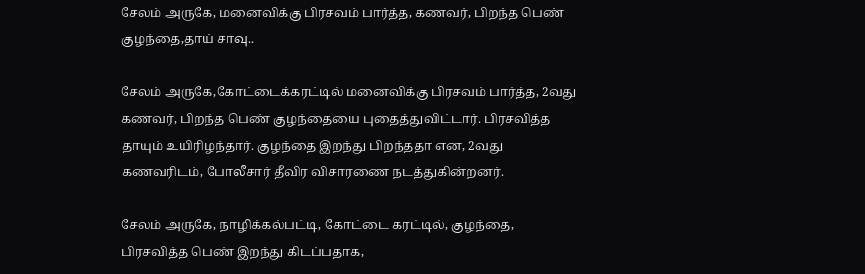சேலம் அருகே, மனைவிக்கு பிரசவம் பார்த்த, கணவர், பிறந்த பெண் குழந்தை‌,தாய் சாவு..

சேலம் அருகே,கோட்டைக்கரட்டில் மனைவிக்கு பிரசவம் பார்த்த, 2வது கணவர், பிறந்த பெண் குழந்தையை புதைத்துவிட்டார். பிரசவித்த தாயும் உயிரிழந்தார். குழந்தை இறந்து பிறந்ததா என, 2வது கணவரிடம், போலீசார் தீவிர விசாரணை நடத்துகின்றனர்.

சேலம் அருகே, நாழிக்கல்பட்டி, கோட்டை கரட்டில், குழந்தை, பிரசவித்த பெண் இறந்து கிடப்பதாக,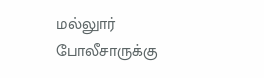மல்லுார் போலீசாருக்கு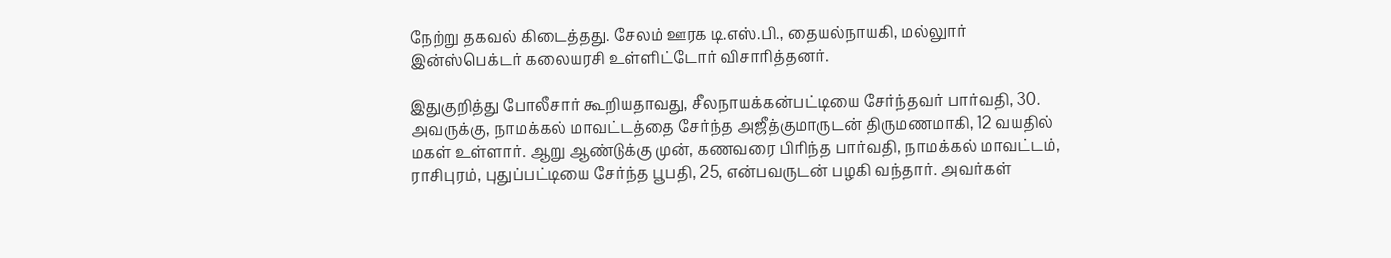நேற்று தகவல் கிடைத்தது. சேலம் ஊரக டி.எஸ்.பி., தையல்நாயகி, மல்லுார் இன்ஸ்பெக்டர் கலையரசி உள்ளிட்டோர் விசாரித்தனர்.

இதுகுறித்து போலீசார் கூறியதாவது, சீலநாயக்கன்பட்டியை சேர்ந்தவர் பார்வதி, 30. அவருக்கு, நாமக்கல் மாவட்டத்தை சேர்ந்த அஜீத்குமாருடன் திருமணமாகி, 12 வயதில் மகள் உள்ளார். ஆறு ஆண்டுக்கு முன், கணவரை பிரிந்த பார்வதி, நாமக்கல் மாவட்டம், ராசிபுரம், புதுப்பட்டியை சேர்ந்த பூபதி, 25, என்பவருடன் பழகி வந்தார். அவர்கள்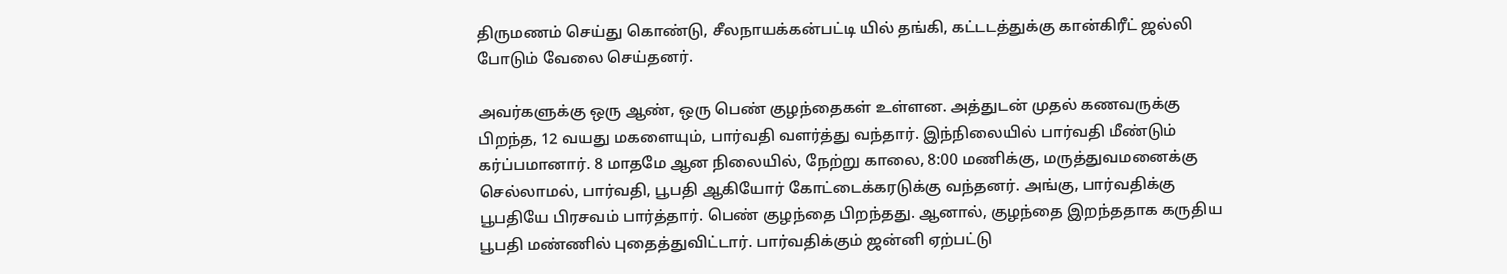திருமணம் செய்து கொண்டு, சீலநாயக்கன்பட்டி யில் தங்கி, கட்டடத்துக்கு கான்கிரீட் ஜல்லி போடும் வேலை செய்தனர்.

அவர்களுக்கு ஒரு ஆண், ஒரு பெண் குழந்தைகள் உள்ளன. அத்துடன் முதல் கணவருக்கு பிறந்த, 12 வயது மகளையும், பார்வதி வளர்த்து வந்தார். இந்நிலையில் பார்வதி மீண்டும் கர்ப்பமானார். 8 மாதமே ஆன நிலையில், நேற்று காலை, 8:00 மணிக்கு, மருத்துவமனைக்கு செல்லாமல், பார்வதி, பூபதி ஆகியோர் கோட்டைக்கரடுக்கு வந்தனர். அங்கு, பார்வதிக்கு பூபதியே பிரசவம் பார்த்தார். பெண் குழந்தை பிறந்தது. ஆனால், குழந்தை இறந்ததாக கருதிய பூபதி மண்ணில் புதைத்துவிட்டார். பார்வதிக்கும் ஜன்னி ஏற்பட்டு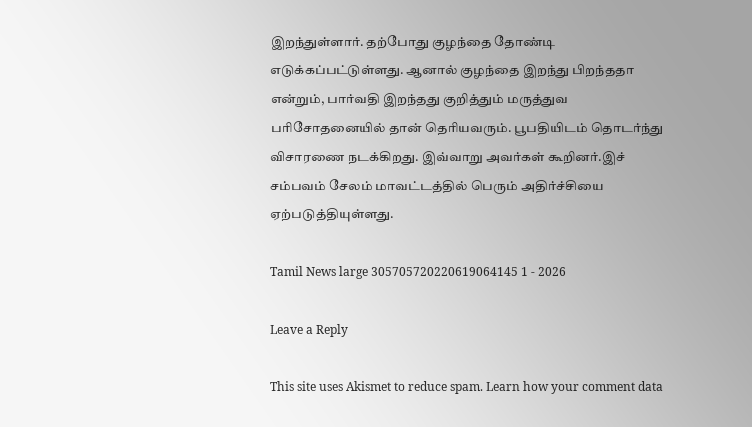இறந்துள்ளார். தற்போது குழந்தை தோண்டி எடுக்கப்பட்டுள்ளது. ஆனால் குழந்தை இறந்து பிறந்ததா என்றும், பார்வதி இறந்தது குறித்தும் மருத்துவ பரிசோதனையில் தான் தெரியவரும். பூபதியிடம் தொடர்ந்து விசாரணை நடக்கிறது. இவ்வாறு அவர்கள் கூறினர்.இச் சம்பவம் சேலம் மாவட்டத்தில் பெரும் அதிர்ச்சியை ஏற்படுத்தியுள்ளது.

Tamil News large 305705720220619064145 1 - 2026

Leave a Reply

This site uses Akismet to reduce spam. Learn how your comment data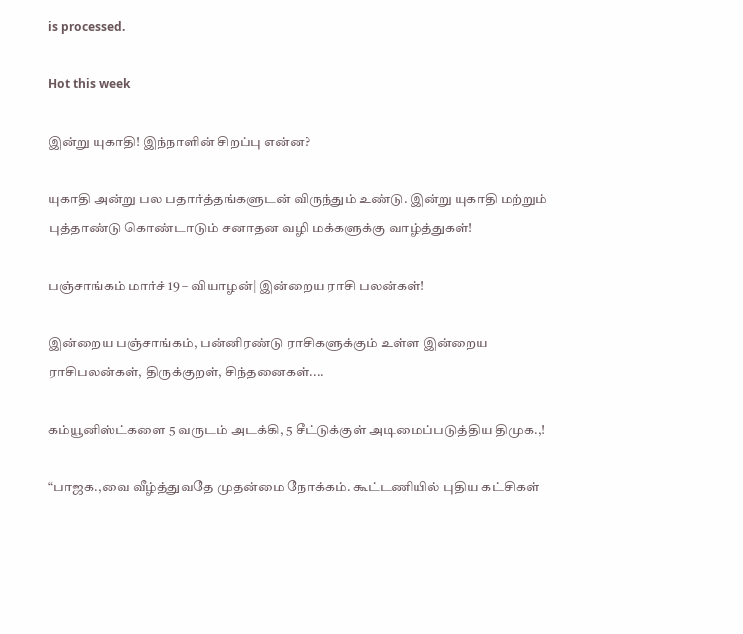is processed.

Hot this week

இன்று யுகாதி! இந்நாளின் சிறப்பு என்ன?

யுகாதி அன்று பல பதார்த்தங்களுடன் விருந்தும் உண்டு. இன்று யுகாதி மற்றும் புத்தாண்டு கொண்டாடும் சனாதன வழி மக்களுக்கு வாழ்த்துகள்!

பஞ்சாங்கம் மார்ச் 19 – வியாழன்| இன்றைய ராசி பலன்கள்!

இன்றைய பஞ்சாங்கம், பன்னிரண்டு ராசிகளுக்கும் உள்ள இன்றைய ராசிபலன்கள், திருக்குறள், சிந்தனைகள்....

கம்யூனிஸ்ட்களை 5 வருடம் அடக்கி, 5 சீட்டுக்குள் அடிமைப்படுத்திய திமுக.,!

“பாஜக.,வை வீழ்த்துவதே முதன்மை நோக்கம். கூட்டணியில் புதிய கட்சிகள்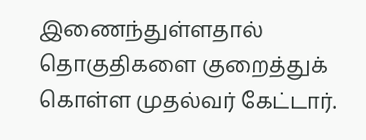இணைந்துள்ளதால் தொகுதிகளை குறைத்துக் கொள்ள முதல்வர் கேட்டார்.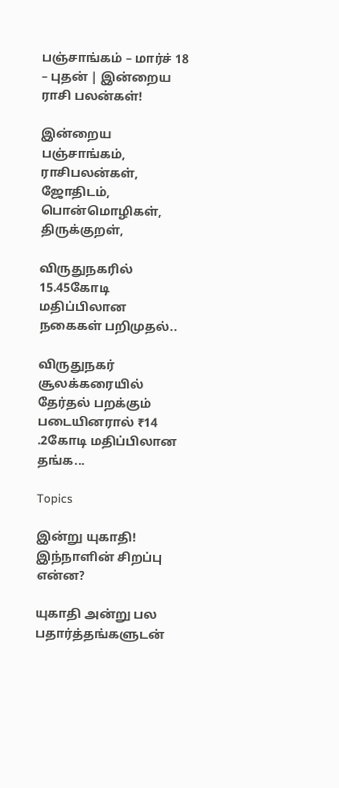பஞ்சாங்கம் – மார்ச் 18 – புதன் | இன்றைய ராசி பலன்கள்!

இன்றைய பஞ்சாங்கம், ராசிபலன்கள், ஜோதிடம், பொன்மொழிகள், திருக்குறள்,

விருதுநகரில் 15.45கோடி மதிப்பிலான நகைகள் பறிமுதல்..

விருதுநகர் சூலக்கரையில் தேர்தல் பறக்கும் படையினரால் ₹14 .2கோடி மதிப்பிலான தங்க...

Topics

இன்று யுகாதி! இந்நாளின் சிறப்பு என்ன?

யுகாதி அன்று பல பதார்த்தங்களுடன்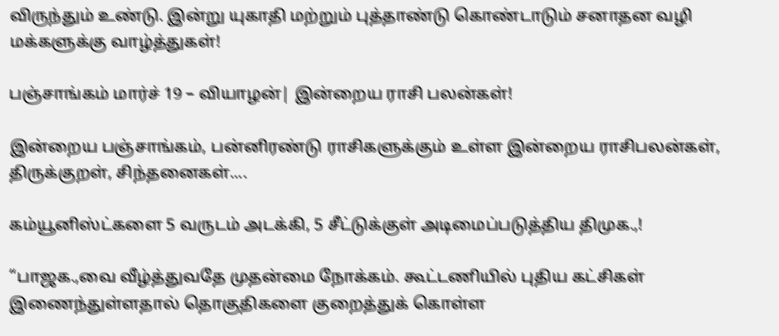விருந்தும் உண்டு. இன்று யுகாதி மற்றும் புத்தாண்டு கொண்டாடும் சனாதன வழி மக்களுக்கு வாழ்த்துகள்!

பஞ்சாங்கம் மார்ச் 19 – வியாழன்| இன்றைய ராசி பலன்கள்!

இன்றைய பஞ்சாங்கம், பன்னிரண்டு ராசிகளுக்கும் உள்ள இன்றைய ராசிபலன்கள், திருக்குறள், சிந்தனைகள்....

கம்யூனிஸ்ட்களை 5 வருடம் அடக்கி, 5 சீட்டுக்குள் அடிமைப்படுத்திய திமுக.,!

“பாஜக.,வை வீழ்த்துவதே முதன்மை நோக்கம். கூட்டணியில் புதிய கட்சிகள் இணைந்துள்ளதால் தொகுதிகளை குறைத்துக் கொள்ள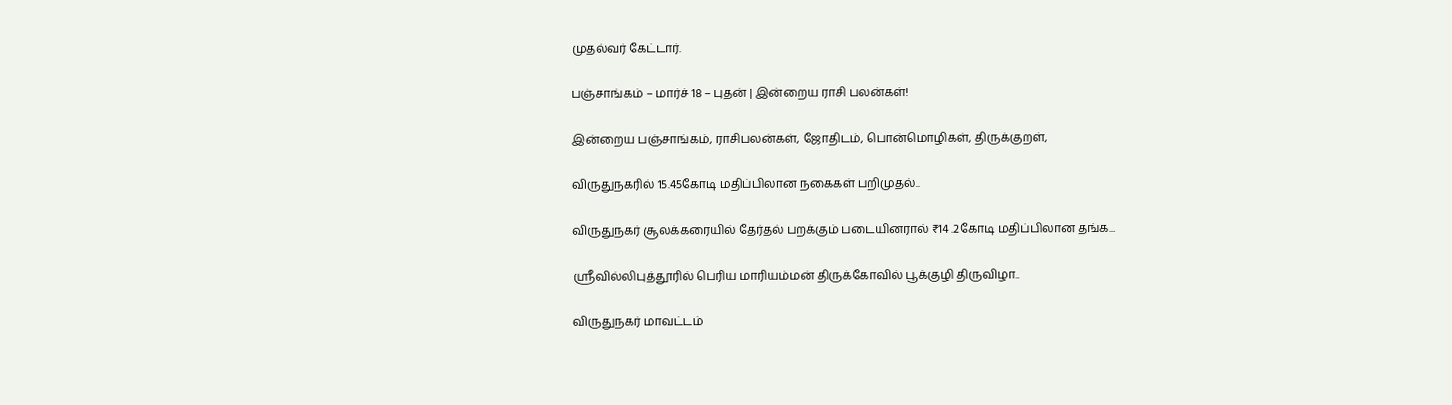முதல்வர் கேட்டார்.

பஞ்சாங்கம் – மார்ச் 18 – புதன் | இன்றைய ராசி பலன்கள்!

இன்றைய பஞ்சாங்கம், ராசிபலன்கள், ஜோதிடம், பொன்மொழிகள், திருக்குறள்,

விருதுநகரில் 15.45கோடி மதிப்பிலான நகைகள் பறிமுதல்..

விருதுநகர் சூலக்கரையில் தேர்தல் பறக்கும் படையினரால் ₹14 .2கோடி மதிப்பிலான தங்க...

ஸ்ரீவில்லிபுத்தூரில் பெரிய மாரியம்மன் திருக்கோவில் பூக்குழி திருவிழா..

விருதுநகர் மாவட்டம்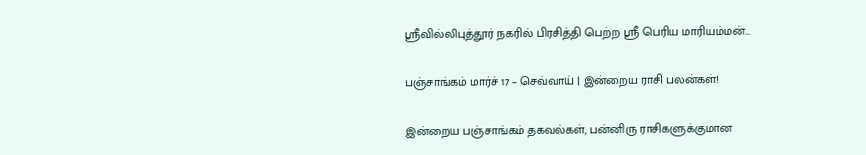ஸ்ரீவில்லிபுத்தூர் நகரில் பிரசித்தி பெற்ற ஸ்ரீ பெரிய மாரியம்மன்...

பஞ்சாங்கம் மார்ச் 17 – செவ்வாய் | இன்றைய ராசி பலன்கள்!

இன்றைய பஞ்சாங்கம் தகவல்கள், பன்னிரு ராசிகளுக்குமான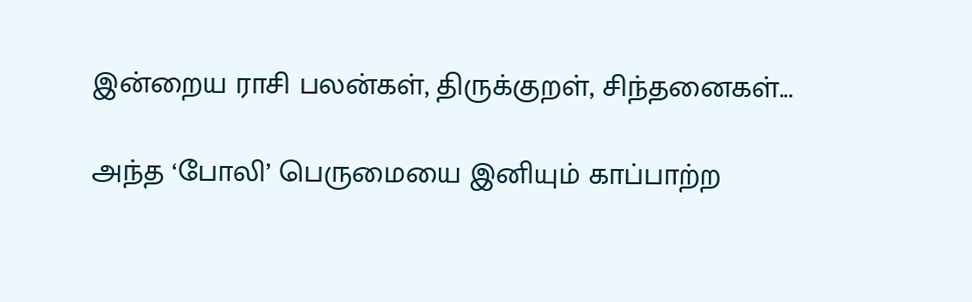இன்றைய ராசி பலன்கள், திருக்குறள், சிந்தனைகள்...

அந்த ‘போலி’ பெருமையை இனியும் காப்பாற்ற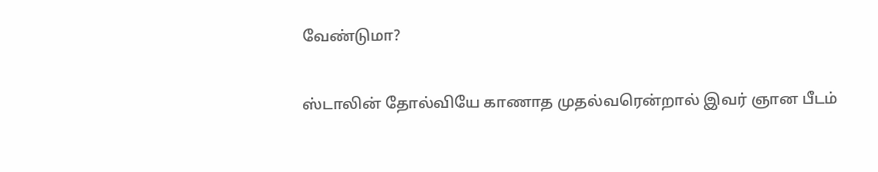வேண்டுமா?

ஸ்டாலின் தோல்வியே காணாத முதல்வரென்றால் இவர் ஞான பீடம்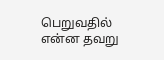பெறுவதில் என்ன தவறு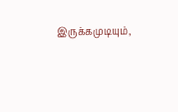இருக்கமுடியும்,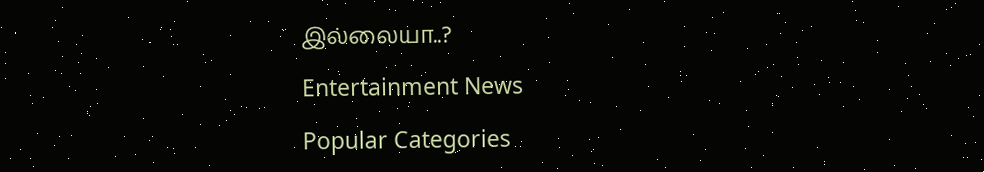இல்லையா..?

Entertainment News

Popular Categories